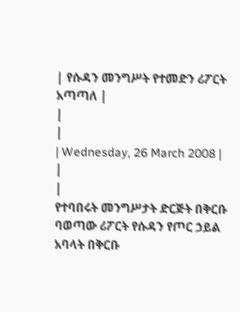| የሱዳን መንግሥት የተመድን ሪፖርት አጣጣለ |
|
|
| Wednesday, 26 March 2008 | |
|
የተባበሩት መንግሥታት ድርጅት በቅርቡ ባወጣው ሪፖርት የሱዳን የጦር ኃይል አባላት በቅርቡ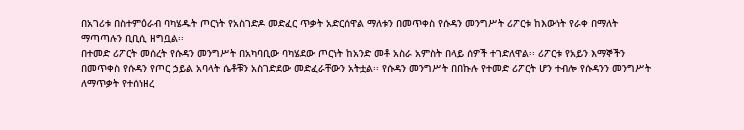በአገሪቱ በስተምዕራብ ባካሄዱት ጦርነት የአስገድዶ መድፈር ጥቃት አድርሰዋል ማለቱን በመጥቀስ የሱዳን መንግሥት ሪፖርቱ ከእውነት የራቀ በማለት ማጣጣሉን ቢቢሲ ዘግቧል፡፡
በተመድ ሪፖርት መሰረት የሱዳን መንግሥት በአካባቢው ባካሄደው ጦርነት ከአንድ መቶ አስራ አምስት በላይ ሰዎች ተገድለዋል፡፡ ሪፖርቱ የአይን እማኞችን በመጥቀስ የሱዳን የጦር ኃይል አባላት ሴቶቹን አስገድደው መድፈራቸውን አትቷል፡፡ የሱዳን መንግሥት በበኩሉ የተመድ ሪፖርት ሆን ተብሎ የሱዳንን መንግሥት ለማጥቃት የተሰነዘረ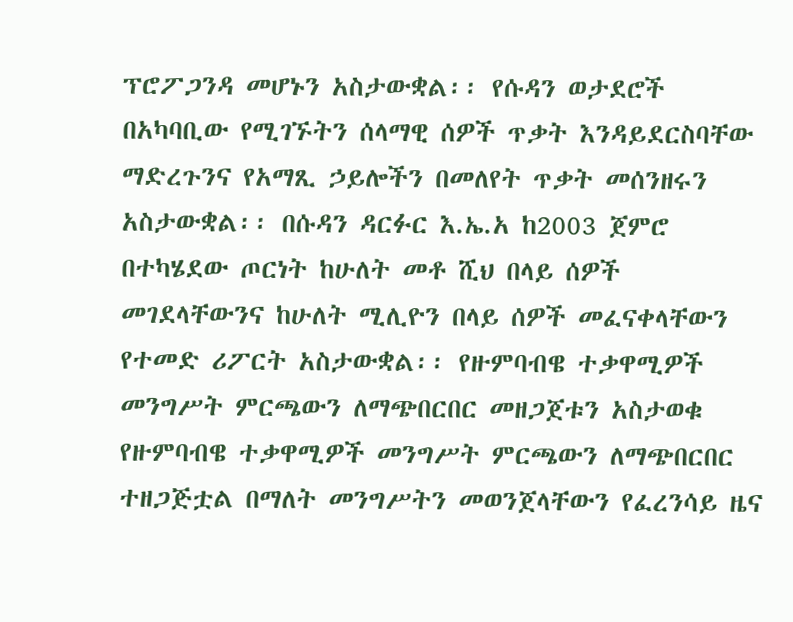ፕሮፖጋንዳ መሆኑን አስታውቋል፡፡ የሱዳን ወታደሮች በአካባቢው የሚገኙትን ሰላማዊ ሰዎች ጥቃት እንዳይደርስባቸው ማድረጉንና የአማጺ ኃይሎችን በመለየት ጥቃት መሰንዘሩን አስታውቋል፡፡ በሱዳን ዳርፉር እ.ኤ.አ ከ2003 ጀምሮ በተካሄደው ጦርነት ከሁለት መቶ ሺህ በላይ ሰዎች መገደላቸውንና ከሁለት ሚሊዮን በላይ ሰዎች መፈናቀላቸውን የተመድ ሪፖርት አስታውቋል፡፡ የዙምባብዌ ተቃዋሚዎች መንግሥት ምርጫውን ለማጭበርበር መዘጋጀቱን አስታወቁ የዙምባብዌ ተቃዋሚዎች መንግሥት ምርጫውን ለማጭበርበር ተዘጋጅቷል በማለት መንግሥትን መወንጀላቸውን የፈረንሳይ ዜና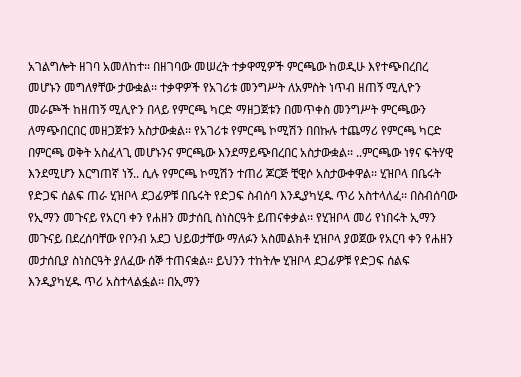አገልግሎት ዘገባ አመለከተ፡፡ በዘገባው መሠረት ተቃዋሚዎች ምርጫው ከወዲሁ እየተጭበረበረ መሆኑን መግለፃቸው ታውቋል፡፡ ተቃዋዎች የአገሪቱ መንግሥት ለአምስት ነጥብ ዘጠኝ ሚሊዮን መራጮች ከዘጠኝ ሚሊዮን በላይ የምርጫ ካርድ ማዘጋጀቱን በመጥቀስ መንግሥት ምርጫውን ለማጭበርበር መዘጋጀቱን አስታውቋል፡፡ የአገሪቱ የምርጫ ኮሚሽን በበኩሉ ተጨማሪ የምርጫ ካርድ በምርጫ ወቅት አስፈላጊ መሆኑንና ምርጫው እንደማይጭበረበር አስታውቋል፡፡ ..ምርጫው ነፃና ፍትሃዊ እንደሚሆን እርግጠኛ ነኝ.. ሲሉ የምርጫ ኮሚሽን ተጠሪ ጆርጅ ቺዊሶ አስታውቀዋል፡፡ ሂዝቦላ በቤሩት የድጋፍ ሰልፍ ጠራ ሂዝቦላ ደጋፊዎቹ በቤሩት የድጋፍ ስብሰባ እንዲያካሂዱ ጥሪ አስተላለፈ፡፡ በስብሰባው የኢማን መጉናይ የአርባ ቀን የሐዘን መታሰቢ ስነስርዓት ይጠናቀቃል፡፡ የሂዝቦላ መሪ የነበሩት ኢማን መጉናይ በደረሰባቸው የቦንብ አደጋ ህይወታቸው ማለፉን አስመልክቶ ሂዝቦላ ያወጀው የአርባ ቀን የሐዘን መታሰቢያ ስነስርዓት ያለፈው ሰኞ ተጠናቋል፡፡ ይህንን ተከትሎ ሂዝቦላ ደጋፊዎቹ የድጋፍ ሰልፍ እንዲያካሂዱ ጥሪ አስተላልፏል፡፡ በኢማን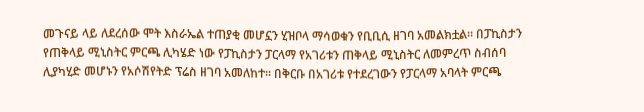መጉናይ ላይ ለደረሰው ሞት እስራኤል ተጠያቂ መሆኗን ሂዝቦላ ማሳወቁን የቢቢሲ ዘገባ አመልክቷል፡፡ በፓኪስታን የጠቅላይ ሚኒስትር ምርጫ ሊካሄድ ነው የፓኪስታን ፓርላማ የአገሪቱን ጠቅላይ ሚኒስትር ለመምረጥ ስብሰባ ሊያካሂድ መሆኑን የአሶሽየትድ ፕሬስ ዘገባ አመለከተ፡፡ በቅርቡ በአገሪቱ የተደረገውን የፓርላማ አባላት ምርጫ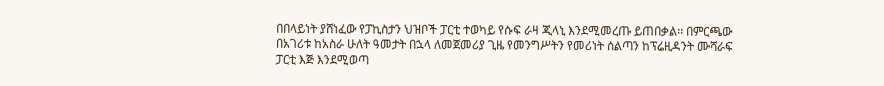በበላይነት ያሸነፈው የፓኪስታን ህዝቦች ፓርቲ ተወካይ የሱፍ ራዛ ጂላኒ እንደሚመረጡ ይጠበቃል፡፡ በምርጫው በአገሪቱ ከአስራ ሁለት ዓመታት በኋላ ለመጀመሪያ ጊዜ የመንግሥትን የመሪነት ሰልጣን ከፕሬዚዳንት ሙሻራፍ ፓርቲ እጅ እንደሚወጣ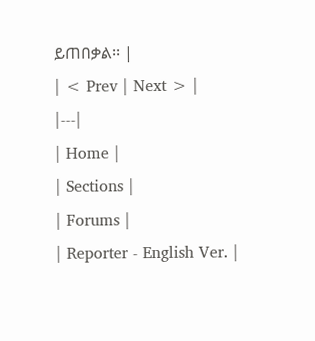ይጠበቃል፡፡ |
| < Prev | Next > |
|---|
| Home |
| Sections |
| Forums |
| Reporter - English Ver. |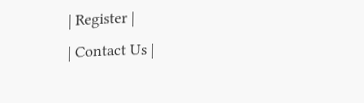| Register |
| Contact Us |